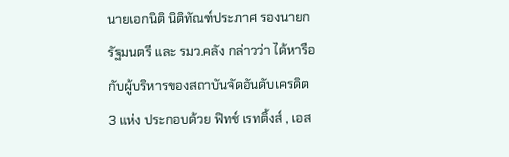นายเอกนิติ นิติทัณฑ์ประภาศ รองนายกรัฐมนตรี และ รมว.คลัง กล่าวว่า ได้หารือกับผู้บริหารของสถาบันจัดอันดับเครดิต 3 แห่ง ประกอบด้วย ฟิทช์ เรทติ้งส์ , เอส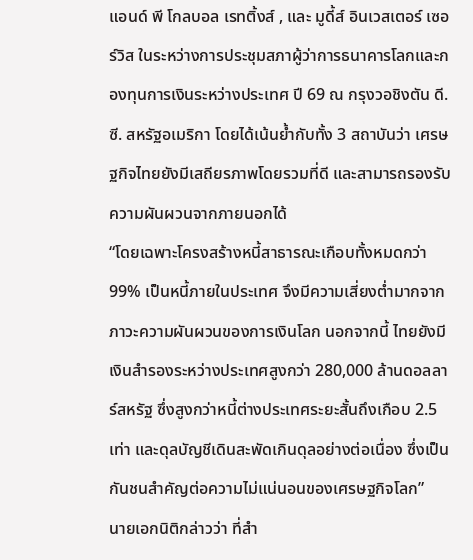แอนด์ พี โกลบอล เรทติ้งส์ , และ มูดี้ส์ อินเวสเตอร์ เซอร์วิส ในระหว่างการประชุมสภาผู้ว่าการธนาคารโลกและกองทุนการเงินระหว่างประเทศ ปี 69 ณ กรุงวอชิงตัน ดี.ซี. สหรัฐอเมริกา โดยได้เน้นย้ำกับทั้ง 3 สถาบันว่า เศรษฐกิจไทยยังมีเสถียรภาพโดยรวมที่ดี และสามารถรองรับความผันผวนจากภายนอกได้
“โดยเฉพาะโครงสร้างหนี้สาธารณะเกือบทั้งหมดกว่า 99% เป็นหนี้ภายในประเทศ จึงมีความเสี่ยงต่ำมากจากภาวะความผันผวนของการเงินโลก นอกจากนี้ ไทยยังมีเงินสำรองระหว่างประเทศสูงกว่า 280,000 ล้านดอลลาร์สหรัฐ ซึ่งสูงกว่าหนี้ต่างประเทศระยะสั้นถึงเกือบ 2.5 เท่า และดุลบัญชีเดินสะพัดเกินดุลอย่างต่อเนื่อง ซึ่งเป็นกันชนสำคัญต่อความไม่แน่นอนของเศรษฐกิจโลก”
นายเอกนิติกล่าวว่า ที่สำ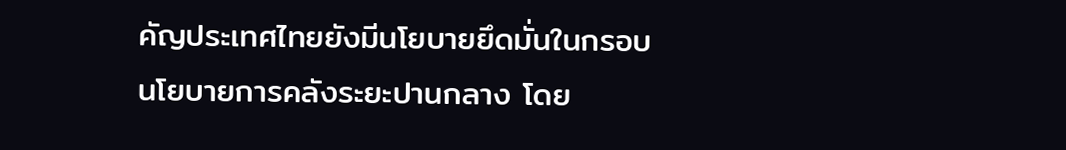คัญประเทศไทยยังมีนโยบายยึดมั่นในกรอบนโยบายการคลังระยะปานกลาง โดย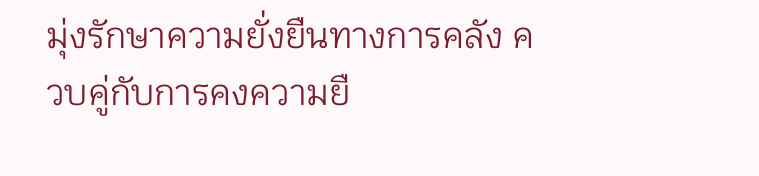มุ่งรักษาความยั่งยืนทางการคลัง ควบคู่กับการคงความยื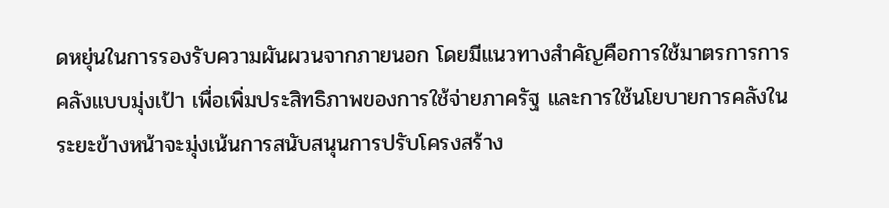ดหยุ่นในการรองรับความผันผวนจากภายนอก โดยมีแนวทางสำคัญคือการใช้มาตรการการคลังแบบมุ่งเป้า เพื่อเพิ่มประสิทธิภาพของการใช้จ่ายภาครัฐ และการใช้นโยบายการคลังในระยะข้างหน้าจะมุ่งเน้นการสนับสนุนการปรับโครงสร้าง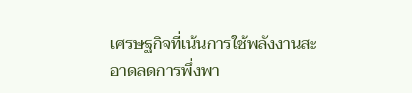เศรษฐกิจที่เน้นการใช้พลังงานสะอาดลดการพึ่งพา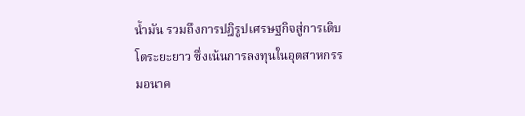น้ำมัน รวมถึงการปฎิรูปเศรษฐกิจสู่การเติบโตระยะยาว ซึ่งเน้นการลงทุนในอุตสาหกรรมอนาค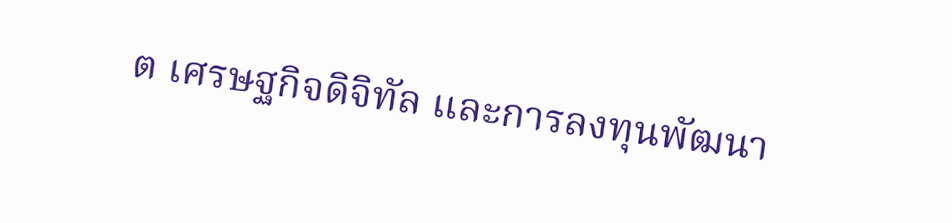ต เศรษฐกิจดิจิทัล และการลงทุนพัฒนา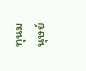ทุนมนุษย์